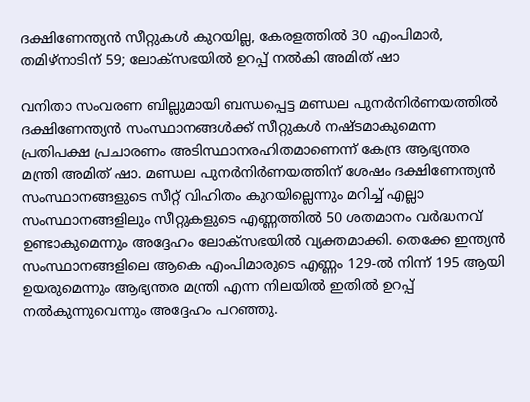ദക്ഷിണേന്ത്യൻ സീറ്റുകൾ കുറയില്ല, കേരളത്തിൽ 30 എംപിമാർ, തമിഴ്നാടിന് 59; ലോക്സഭയിൽ ഉറപ്പ് നൽകി അമിത് ഷാ

വനിതാ സംവരണ ബില്ലുമായി ബന്ധപ്പെട്ട മണ്ഡല പുനർനിർണയത്തിൽ ദക്ഷിണേന്ത്യൻ സംസ്ഥാനങ്ങൾക്ക് സീറ്റുകൾ നഷ്ടമാകുമെന്ന പ്രതിപക്ഷ പ്രചാരണം അടിസ്ഥാനരഹിതമാണെന്ന് കേന്ദ്ര ആഭ്യന്തര മന്ത്രി അമിത് ഷാ. മണ്ഡല പുനർനിർണയത്തിന് ശേഷം ദക്ഷിണേന്ത്യൻ സംസ്ഥാനങ്ങളുടെ സീറ്റ് വിഹിതം കുറയില്ലെന്നും മറിച്ച് എല്ലാ സംസ്ഥാനങ്ങളിലും സീറ്റുകളുടെ എണ്ണത്തിൽ 50 ശതമാനം വർദ്ധനവ് ഉണ്ടാകുമെന്നും അദ്ദേഹം ലോക്സഭയിൽ വ്യക്തമാക്കി. തെക്കേ ഇന്ത്യൻ സംസ്ഥാനങ്ങളിലെ ആകെ എംപിമാരുടെ എണ്ണം 129-ൽ നിന്ന് 195 ആയി ഉയരുമെന്നും ആഭ്യന്തര മന്ത്രി എന്ന നിലയിൽ ഇതിൽ ഉറപ്പ് നൽകുന്നുവെന്നും അദ്ദേഹം പറഞ്ഞു.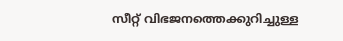സീറ്റ് വിഭജനത്തെക്കുറിച്ചുള്ള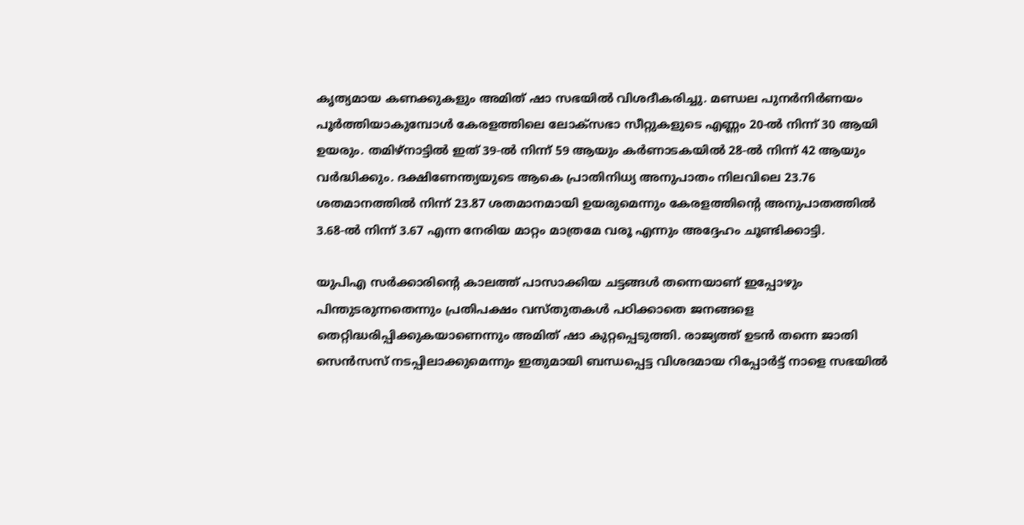കൃത്യമായ കണക്കുകളും അമിത് ഷാ സഭയിൽ വിശദീകരിച്ചു. മണ്ഡല പുനർനിർണയം പൂർത്തിയാകുമ്പോൾ കേരളത്തിലെ ലോക്സഭാ സീറ്റുകളുടെ എണ്ണം 20-ൽ നിന്ന് 30 ആയി ഉയരും. തമിഴ്‌നാട്ടിൽ ഇത് 39-ൽ നിന്ന് 59 ആയും കർണാടകയിൽ 28-ൽ നിന്ന് 42 ആയും വർദ്ധിക്കും. ദക്ഷിണേന്ത്യയുടെ ആകെ പ്രാതിനിധ്യ അനുപാതം നിലവിലെ 23.76 ശതമാനത്തിൽ നിന്ന് 23.87 ശതമാനമായി ഉയരുമെന്നും കേരളത്തിന്റെ അനുപാതത്തിൽ 3.68-ൽ നിന്ന് 3.67 എന്ന നേരിയ മാറ്റം മാത്രമേ വരൂ എന്നും അദ്ദേഹം ചൂണ്ടിക്കാട്ടി.

യുപിഎ സർക്കാരിന്റെ കാലത്ത് പാസാക്കിയ ചട്ടങ്ങൾ തന്നെയാണ് ഇപ്പോഴും പിന്തുടരുന്നതെന്നും പ്രതിപക്ഷം വസ്തുതകൾ പഠിക്കാതെ ജനങ്ങളെ തെറ്റിദ്ധരിപ്പിക്കുകയാണെന്നും അമിത് ഷാ കുറ്റപ്പെടുത്തി. രാജ്യത്ത് ഉടൻ തന്നെ ജാതി സെൻസസ് നടപ്പിലാക്കുമെന്നും ഇതുമായി ബന്ധപ്പെട്ട വിശദമായ റിപ്പോർട്ട് നാളെ സഭയിൽ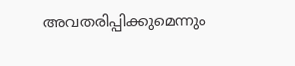അവതരിപ്പിക്കുമെന്നും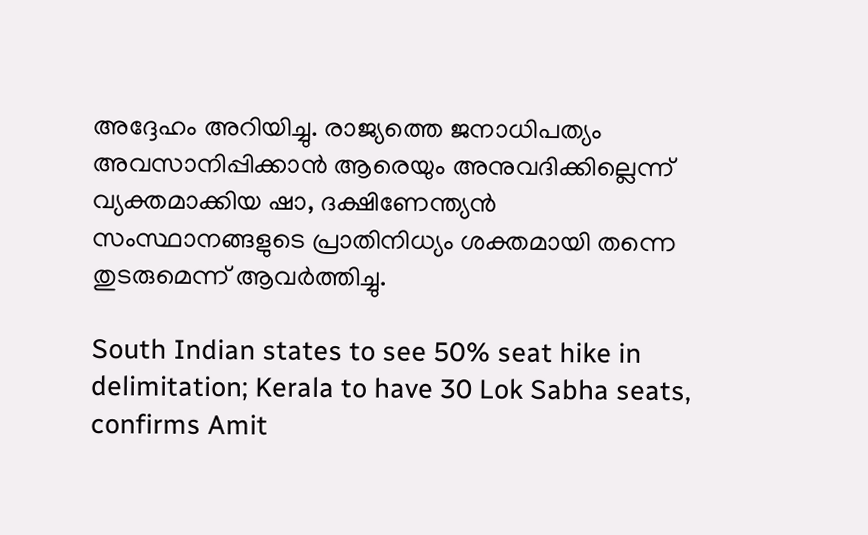അദ്ദേഹം അറിയിച്ചു. രാജ്യത്തെ ജനാധിപത്യം അവസാനിപ്പിക്കാൻ ആരെയും അനുവദിക്കില്ലെന്ന് വ്യക്തമാക്കിയ ഷാ, ദക്ഷിണേന്ത്യൻ സംസ്ഥാനങ്ങളുടെ പ്രാതിനിധ്യം ശക്തമായി തന്നെ തുടരുമെന്ന് ആവർത്തിച്ചു.

South Indian states to see 50% seat hike in delimitation; Kerala to have 30 Lok Sabha seats, confirms Amit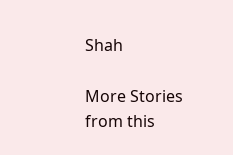Shah

More Stories from this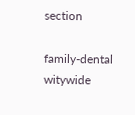section

family-dental
witywide